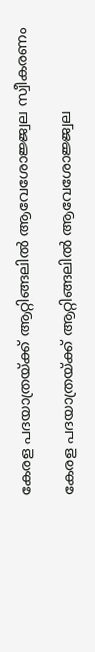കേരള പദയാത്രയ്ക്ക് ആറ്റിങ്ങലിൽ ആവേശോജ്ജ്വല സ്വീകരണം

കേരള പദയാത്രയ്ക്ക് ആറ്റിങ്ങലിൽ ആവേശോജ്ജ്വല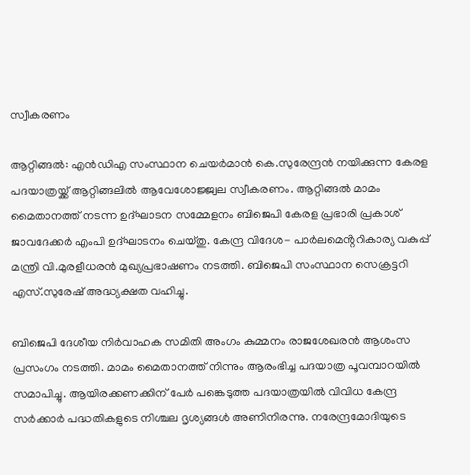സ്വീകരണം

ആറ്റിങ്ങൽ: എൻഡിഎ സംസ്ഥാന ചെയർമാൻ കെ.സുരേന്ദ്രൻ നയിക്കുന്ന കേരള പദയാത്രയ്ക്ക് ആറ്റിങ്ങലിൽ ആവേശോജ്ജ്വല സ്വീകരണം. ആറ്റിങ്ങൽ മാമം മൈതാനത്ത് നടന്ന ഉദ്ഘാടന സമ്മേളനം ബിജെപി കേരള പ്രഭാരി പ്രകാശ് ജാവദേക്കർ എംപി ഉദ്ഘാടനം ചെയ്തു. കേന്ദ്ര വിദേശ- പാർലമെൻ്ററികാര്യ വകുപ്പ് മന്ത്രി വി.മുരളീധരൻ മുഖ്യപ്രഭാഷണം നടത്തി. ബിജെപി സംസ്ഥാന സെക്രട്ടറി എസ്.സുരേഷ് അദ്ധ്യക്ഷത വഹിച്ചു.

ബിജെപി ദേശീയ നിർവാഹക സമിതി അംഗം കുമ്മനം രാജശേഖരൻ ആശംസ പ്രസംഗം നടത്തി. മാമം മൈതാനത്ത് നിന്നും ആരംഭിച്ച പദയാത്ര പൂവമ്പാറയിൽ സമാപിച്ചു. ആയിരക്കണക്കിന് പേർ പങ്കെടുത്ത പദയാത്രയിൽ വിവിധ കേന്ദ്ര സർക്കാർ പദ്ധതികളുടെ നിശ്ചല ദൃശ്യങ്ങൾ അണിനിരന്നു. നരേന്ദ്രമോദിയുടെ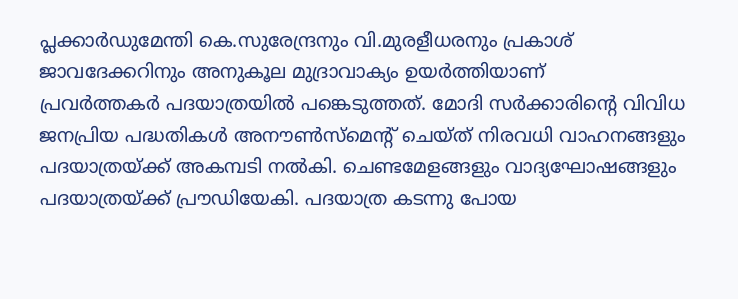പ്ലക്കാർഡുമേന്തി കെ.സുരേന്ദ്രനും വി.മുരളീധരനും പ്രകാശ് ജാവദേക്കറിനും അനുകൂല മുദ്രാവാക്യം ഉയർത്തിയാണ്
പ്രവർത്തകർ പദയാത്രയിൽ പങ്കെടുത്തത്. മോദി സർക്കാരിൻ്റെ വിവിധ ജനപ്രിയ പദ്ധതികൾ അനൗൺസ്മെൻ്റ് ചെയ്ത് നിരവധി വാഹനങ്ങളും പദയാത്രയ്ക്ക് അകമ്പടി നൽകി. ചെണ്ടമേളങ്ങളും വാദ്യഘോഷങ്ങളും പദയാത്രയ്ക്ക് പ്രൗഡിയേകി. പദയാത്ര കടന്നു പോയ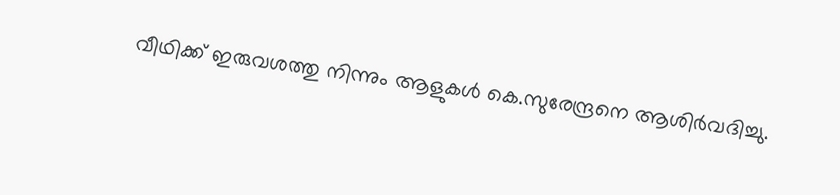വീഥിക്ക് ഇരുവശത്തു നിന്നും ആളുകൾ കെ.സുരേന്ദ്രനെ ആശിർവദിച്ചു.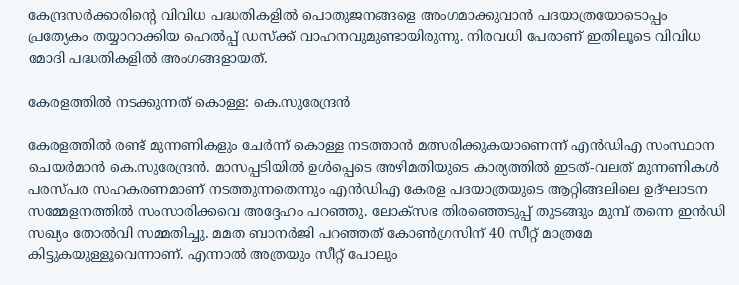കേന്ദ്രസർക്കാരിൻ്റെ വിവിധ പദ്ധതികളിൽ പൊതുജനങ്ങളെ അംഗമാക്കുവാൻ പദയാത്രയോടൊപ്പം പ്രത്യേകം തയ്യാറാക്കിയ ഹെൽപ്പ് ഡസ്ക്ക് വാഹനവുമുണ്ടായിരുന്നു. നിരവധി പേരാണ് ഇതിലൂടെ വിവിധ മോദി പദ്ധതികളിൽ അംഗങ്ങളായത്.

കേരളത്തിൽ നടക്കുന്നത് കൊള്ള: കെ.സുരേന്ദ്രൻ

കേരളത്തിൽ രണ്ട് മുന്നണികളും ചേർന്ന് കൊള്ള നടത്താൻ മത്സരിക്കുകയാണെന്ന് എൻഡിഎ സംസ്ഥാന ചെയർമാൻ കെ.സുരേന്ദ്രൻ. മാസപ്പടിയിൽ ഉൾപ്പെടെ അഴിമതിയുടെ കാര്യത്തിൽ ഇടത്-വലത് മുന്നണികൾ പരസ്പര സഹകരണമാണ് നടത്തുന്നതെന്നും എൻഡിഎ കേരള പദയാത്രയുടെ ആറ്റിങ്ങലിലെ ഉദ്ഘാടന സമ്മേളനത്തിൽ സംസാരിക്കവെ അദ്ദേഹം പറഞ്ഞു. ലോക്സഭ തിരഞ്ഞെടുപ്പ് തുടങ്ങും മുമ്പ് തന്നെ ഇൻഡി സഖ്യം തോൽവി സമ്മതിച്ചു. മമത ബാനർജി പറഞ്ഞത് കോൺഗ്രസിന് 40 സീറ്റ് മാത്രമേ കിട്ടുകയുള്ളൂവെന്നാണ്. എന്നാൽ അത്രയും സീറ്റ് പോലും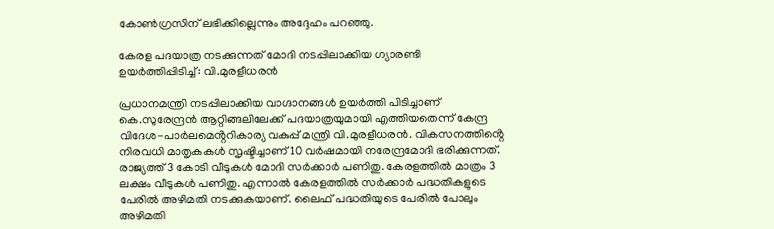കോൺഗ്രസിന് ലഭിക്കില്ലെന്നും അദ്ദേഹം പറഞ്ഞു.

കേരള പദയാത്ര നടക്കുന്നത് മോദി നടപ്പിലാക്കിയ ഗ്യാരണ്ടി ഉയർത്തിപ്പിടിച്ച്: വി.മുരളീധരൻ

പ്രധാനമന്ത്രി നടപ്പിലാക്കിയ വാഗ്ദാനങ്ങൾ ഉയർത്തി പിടിച്ചാണ് കെ.സുരേന്ദ്രൻ ആറ്റിങ്ങലിലേക്ക് പദയാത്രയുമായി എത്തിയതെന്ന് കേന്ദ്ര വിദേശ-പാർലമെൻ്ററികാര്യ വകുപ്പ് മന്ത്രി വി.മുരളീധരൻ. വികസനത്തിൻ്റെ നിരവധി മാതൃകകൾ സൃഷ്ടിച്ചാണ് 10 വർഷമായി നരേന്ദ്രമോദി ഭരിക്കുന്നത്. രാജ്യത്ത് 3 കോടി വീടുകൾ മോദി സർക്കാർ പണിതു. കേരളത്തിൽ മാത്രം 3 ലക്ഷം വീടുകൾ പണിതു. എന്നാൽ കേരളത്തിൽ സർക്കാർ പദ്ധതികളുടെ പേരിൽ അഴിമതി നടക്കുകയാണ്. ലൈഫ് പദ്ധതിയുടെ പേരിൽ പോലും അഴിമതി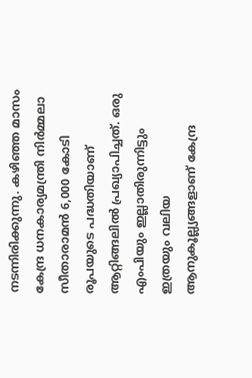നടന്നിരിക്കുന്നു. കഴിഞ്ഞ മാസം കേന്ദ്ര ധനകാര്യമന്ത്രി നിർമ്മലാ സീതാരാമൻ 6,000 കോടി രൂപയുടെ പദ്ധതിയാണ് ആറ്റിങ്ങലിൽ പ്രഖ്യാപിച്ചത്. ഒരു എംപിയും ഇല്ലാതിരുന്നിട്ടും ഇത്രയും വലിയ ആനുകൂല്ല്യങ്ങളാണ് കേന്ദ്ര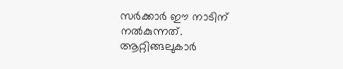സർക്കാർ ഈ നാടിന് നൽകുന്നത്. ആറ്റിങ്ങലുകാർ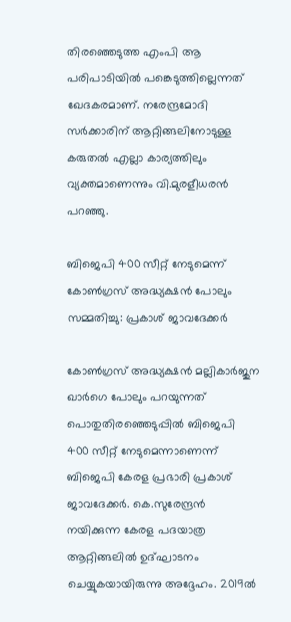തിരഞ്ഞെടുത്ത എംപി ആ പരിപാടിയിൽ പങ്കെടുത്തില്ലെന്നത് ഖേദകരമാണ്. നരേന്ദ്രമോദി സർക്കാരിന് ആറ്റിങ്ങലിനോടുള്ള കരുതൽ എല്ലാ കാര്യത്തിലും വ്യക്തമാണെന്നും വി.മുരളീധരൻ പറഞ്ഞു.

ബിജെപി 400 സീറ്റ് നേടുമെന്ന് കോൺഗ്രസ് അദ്ധ്യക്ഷൻ പോലും സമ്മതിച്ചു: പ്രകാശ് ജാവദേക്കർ

കോൺഗ്രസ് അദ്ധ്യക്ഷൻ മല്ലികാർജുന ഖാർഗെ പോലും പറയുന്നത് പൊതുതിരഞ്ഞെടുപ്പിൽ ബിജെപി 400 സീറ്റ് നേടുമെന്നാണെന്ന് ബിജെപി കേരള പ്രഭാരി പ്രകാശ് ജാവദേക്കർ. കെ.സുരേന്ദ്രൻ നയിക്കുന്ന കേരള പദയാത്ര ആറ്റിങ്ങലിൽ ഉദ്ഘാടനം ചെയ്യുകയായിരുന്നു അദ്ദേഹം. 2019ൽ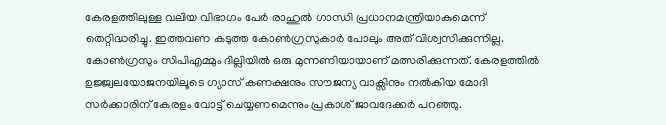കേരളത്തിലുള്ള വലിയ വിഭാഗം പേർ രാഹുൽ ഗാന്ധി പ്രധാനമന്ത്രിയാകുമെന്ന് തെറ്റിദ്ധരിച്ചു. ഇത്തവണ കടുത്ത കോൺഗ്രസുകാർ പോലും അത് വിശ്വസിക്കുന്നില്ല. കോൺഗ്രസും സിപിഎമ്മും ദില്ലിയിൽ ഒരു മുന്നണിയായാണ് മത്സരിക്കുന്നത്. കേരളത്തിൽ ഉജ്ജ്വലയോജനയിലൂടെ ഗ്യാസ് കണക്ഷനും സൗജന്യ വാക്സിനും നൽകിയ മോദി സർക്കാരിന് കേരളം വോട്ട് ചെയ്യണമെന്നും പ്രകാശ് ജാവദേക്കർ പറഞ്ഞു.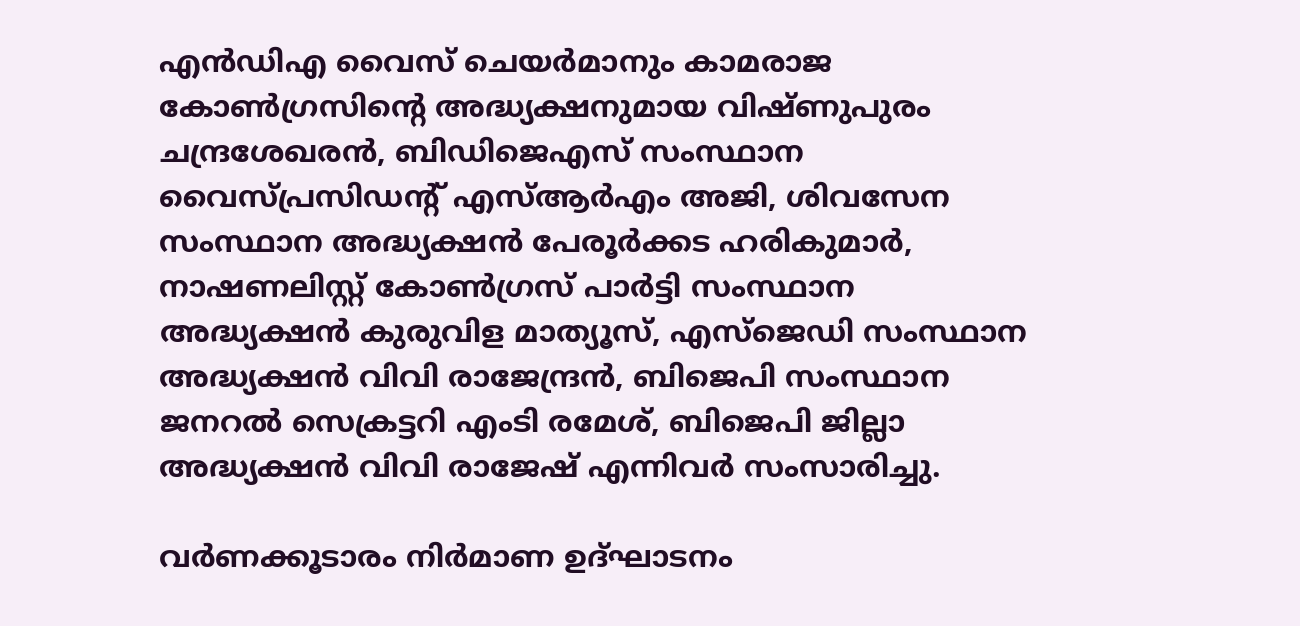എൻഡിഎ വൈസ് ചെയർമാനും കാമരാജ കോൺഗ്രസിൻ്റെ അദ്ധ്യക്ഷനുമായ വിഷ്ണുപുരം ചന്ദ്രശേഖരൻ, ബിഡിജെഎസ് സംസ്ഥാന വൈസ്പ്രസിഡൻ്റ് എസ്ആർഎം അജി, ശിവസേന സംസ്ഥാന അദ്ധ്യക്ഷൻ പേരൂർക്കട ഹരികുമാർ, നാഷണലിസ്റ്റ് കോൺഗ്രസ് പാർട്ടി സംസ്ഥാന അദ്ധ്യക്ഷൻ കുരുവിള മാത്യൂസ്, എസ്ജെഡി സംസ്ഥാന അദ്ധ്യക്ഷൻ വിവി രാജേന്ദ്രൻ, ബിജെപി സംസ്ഥാന ജനറൽ സെക്രട്ടറി എംടി രമേശ്, ബിജെപി ജില്ലാ അദ്ധ്യക്ഷൻ വിവി രാജേഷ് എന്നിവർ സംസാരിച്ചു.

വർണക്കൂടാരം നിർമാണ ഉദ്ഘാടനം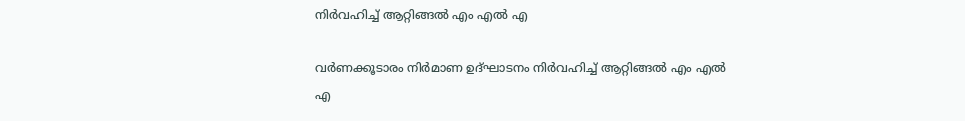നിർവഹിച്ച് ആറ്റിങ്ങൽ എം എൽ എ

വർണക്കൂടാരം നിർമാണ ഉദ്ഘാടനം നിർവഹിച്ച് ആറ്റിങ്ങൽ എം എൽ എ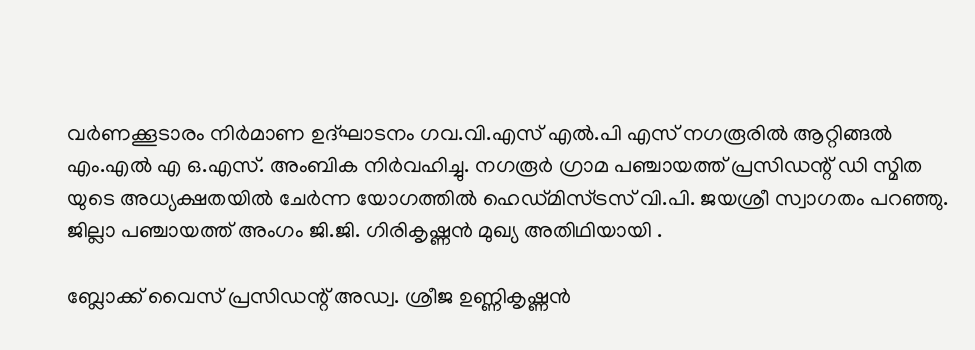വർണക്കൂടാരം നിർമാണ ഉദ്ഘാടനം ഗവ.വി.എസ് എൽ.പി എസ് നഗരൂരിൽ ആറ്റിങ്ങൽ എം.എൽ എ ഒ.എസ്. അംബിക നിർവഹിച്ചു. നഗരൂർ ഗ്രാമ പഞ്ചായത്ത് പ്രസിഡന്റ് ഡി സ്മിത യുടെ അധ്യക്ഷതയിൽ ചേർന്ന യോഗത്തിൽ ഹെഡ്മിസ്ട്രസ് വി.പി. ജയശ്രീ സ്വാഗതം പറഞ്ഞു. ജില്ലാ പഞ്ചായത്ത് അംഗം ജി.ജി. ഗിരികൃഷ്ണൻ മുഖ്യ അതിഥിയായി .

ബ്ലോക്ക് വൈസ് പ്രസിഡന്റ് അഡ്വ. ശ്രീജ ഉണ്ണികൃഷ്ണൻ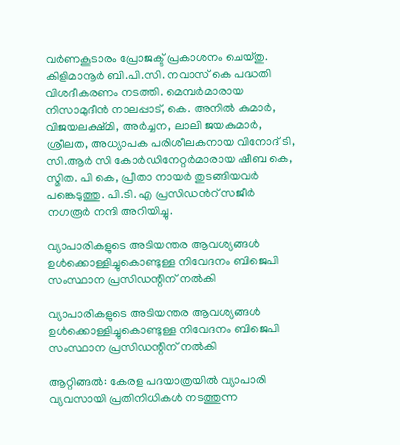വർണകൂടാരം പ്രോജക്ട് പ്രകാശനം ചെയ്തു. കിളിമാനൂർ ബി.പി.സി. നവാസ് കെ പദ്ധതി വിശദീകരണം നടത്തി. മെമ്പർമാരായ നിസാമുദീൻ നാലപ്പാട്, കെ. അനിൽ കുമാർ, വിജയലക്ഷ്മി, അർച്ചന, ലാലി ജയകുമാർ, ശ്രീലത, അധ്യാപക പരിശീലകനായ വിനോദ് ടി, സി.ആർ സി കോർഡിനേറ്റർമാരായ ഷീബ കെ, സ്മിത. പി കെ, പ്രീതാ നായർ തുടങ്ങിയവർ പങ്കെടുത്തു. പി.ടി. എ പ്രസിഡൻറ് സജീർ നഗരൂർ നന്ദി അറിയിച്ചു.

വ്യാപാരികളുടെ അടിയന്തര ആവശ്യങ്ങൾ ഉൾക്കൊള്ളിച്ചുകൊണ്ടുള്ള നിവേദനം ബിജെപി സംസ്ഥാന പ്രസിഡന്റിന്‌ നൽകി

വ്യാപാരികളുടെ അടിയന്തര ആവശ്യങ്ങൾ ഉൾക്കൊള്ളിച്ചുകൊണ്ടുള്ള നിവേദനം ബിജെപി സംസ്ഥാന പ്രസിഡന്റിന്‌ നൽകി

ആറ്റിങ്ങൽ: കേരള പദയാത്രയിൽ വ്യാപാരി വ്യവസായി പ്രതിനിധികൾ നടത്തുന്ന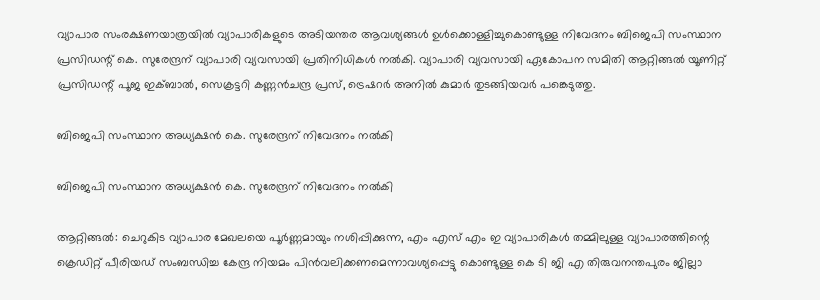വ്യാപാര സംരക്ഷണയാത്രയിൽ വ്യാപാരികളുടെ അടിയന്തര ആവശ്യങ്ങൾ ഉൾക്കൊള്ളിച്ചുകൊണ്ടുള്ള നിവേദനം ബിജെപി സംസ്ഥാന പ്രസിഡന്റ് കെ. സുരേന്ദ്രന് വ്യാപാരി വ്യവസായി പ്രതിനിധികൾ നൽകി. വ്യാപാരി വ്യവസായി ഏകോപന സമിതി ആറ്റിങ്ങൽ യൂണിറ്റ് പ്രസിഡന്റ് പൂജ ഇക്‌ബാൽ, സെക്രട്ടറി കണ്ണൻചന്ദ്ര പ്രസ്, ട്രെഷറർ അനിൽ കുമാർ തുടങ്ങിയവർ പങ്കെടുത്തു.

ബിജെപി സംസ്ഥാന അധ്യക്ഷൻ കെ. സുരേന്ദ്രന് നിവേദനം നൽകി

ബിജെപി സംസ്ഥാന അധ്യക്ഷൻ കെ. സുരേന്ദ്രന് നിവേദനം നൽകി

ആറ്റിങ്ങൽ: ചെറുകിട വ്യാപാര മേഖലയെ പൂർണ്ണമായും നശിപ്പിക്കുന്ന, എം എസ് എം ഇ വ്യാപാരികൾ തമ്മിലുള്ള വ്യാപാരത്തിന്റെ ക്രെഡിറ്റ്‌ പീരിയഡ് സംബന്ധിച്ച കേന്ദ്ര നിയമം പിൻവലിക്കണമെന്നാവശ്യപ്പെട്ടു കൊണ്ടുള്ള കെ ടി ജി എ തിരുവനന്തപുരം ജില്ലാ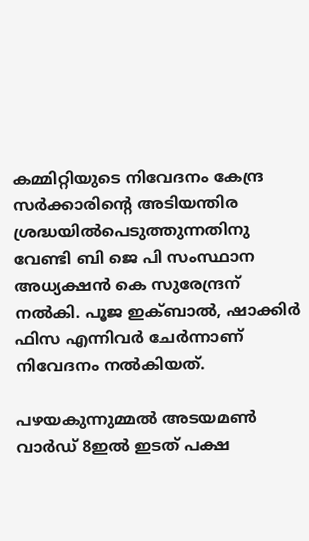കമ്മിറ്റിയുടെ നിവേദനം കേന്ദ്ര സർക്കാരിന്റെ അടിയന്തിര ശ്രദ്ധയിൽപെടുത്തുന്നതിനു വേണ്ടി ബി ജെ പി സംസ്ഥാന അധ്യക്ഷൻ കെ സുരേന്ദ്രന് നൽകി. പൂജ ഇക്ബാൽ, ഷാക്കിർ ഫിസ എന്നിവർ ചേർന്നാണ് നിവേദനം നൽകിയത്.

പഴയകുന്നുമ്മൽ അടയമൺ വാർഡ് 8ഇൽ ഇടത് പക്ഷ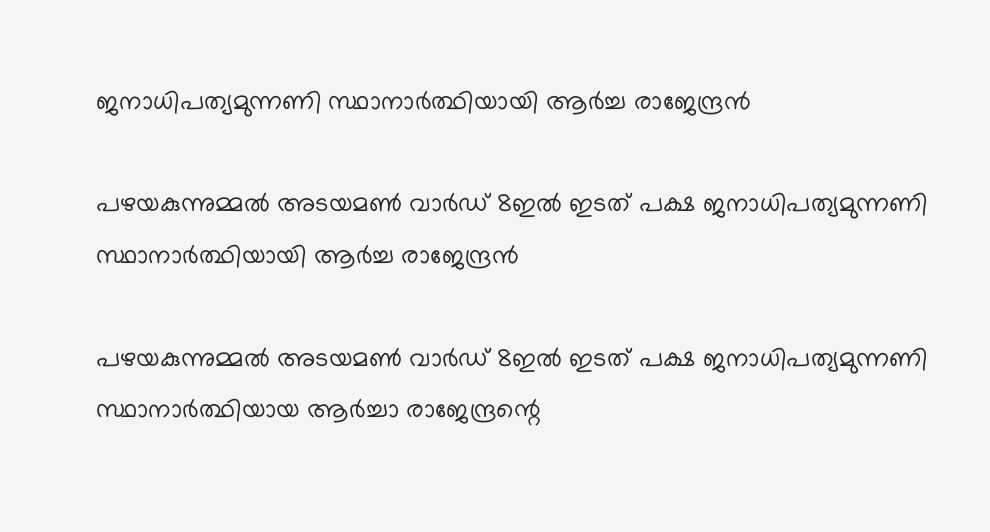ജനാധിപത്യമുന്നണി സ്ഥാനാർത്ഥിയായി ആർച്ച രാജേന്ദ്രൻ

പഴയകുന്നുമ്മൽ അടയമൺ വാർഡ് 8ഇൽ ഇടത് പക്ഷ ജനാധിപത്യമുന്നണി സ്ഥാനാർത്ഥിയായി ആർച്ച രാജേന്ദ്രൻ

പഴയകുന്നുമ്മൽ അടയമൺ വാർഡ് 8ഇൽ ഇടത് പക്ഷ ജനാധിപത്യമുന്നണി സ്ഥാനാർത്ഥിയായ ആർച്ചാ രാജേന്ദ്രന്റെ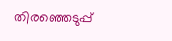തിരഞ്ഞെടുപ്പ്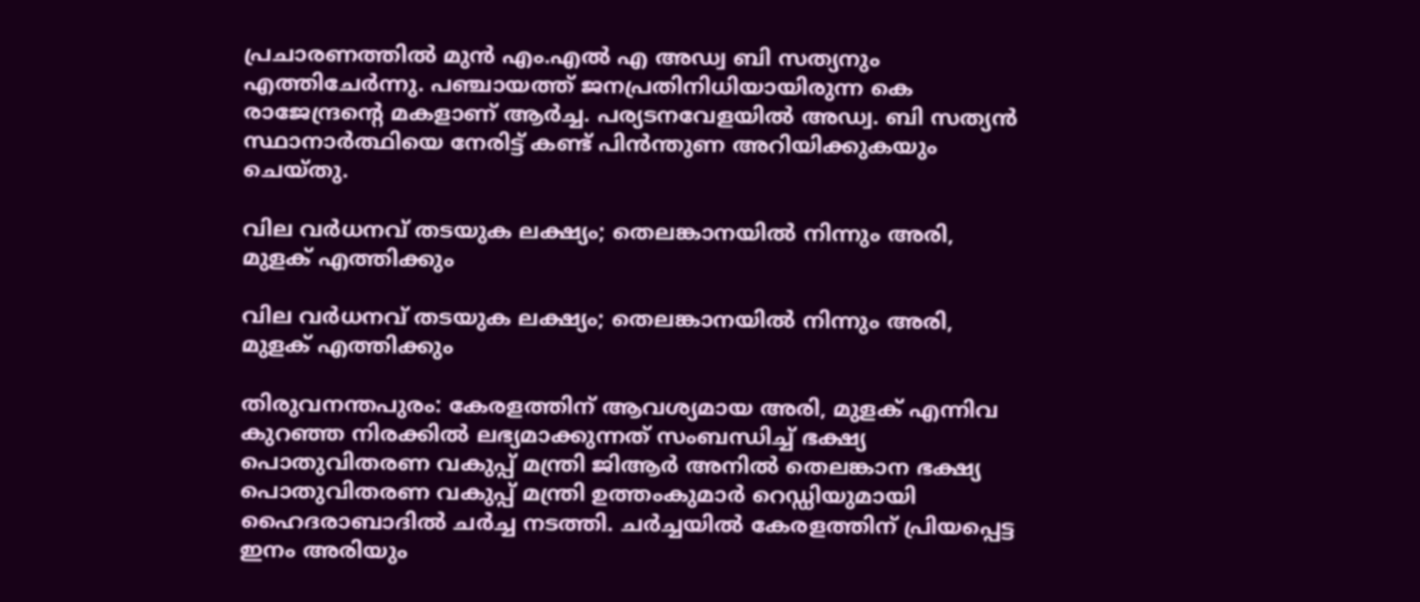പ്രചാരണത്തിൽ മുൻ എം.എൽ എ അഡ്വ ബി സത്യനും എത്തിചേർന്നു. പഞ്ചായത്ത് ജനപ്രതിനിധിയായിരുന്ന കെ രാജേന്ദ്രൻ്റെ മകളാണ് ആർച്ച. പര്യടനവേളയിൽ അഡ്വ. ബി സത്യൻ സ്ഥാനാർത്ഥിയെ നേരിട്ട് കണ്ട് പിൻന്തുണ അറിയിക്കുകയും ചെയ്തു.

വില വര്‍ധനവ് തടയുക ലക്ഷ്യം; തെലങ്കാനയില്‍ നിന്നും അരി, മുളക് എത്തിക്കും

വില വര്‍ധനവ് തടയുക ലക്ഷ്യം; തെലങ്കാനയില്‍ നിന്നും അരി, മുളക് എത്തിക്കും

തിരുവനന്തപുരം: കേരളത്തിന് ആവശ്യമായ അരി, മുളക് എന്നിവ കുറഞ്ഞ നിരക്കില്‍ ലഭ്യമാക്കുന്നത് സംബന്ധിച്ച് ഭക്ഷ്യ പൊതുവിതരണ വകുപ്പ് മന്ത്രി ജിആര്‍ അനില്‍ തെലങ്കാന ഭക്ഷ്യ പൊതുവിതരണ വകുപ്പ് മന്ത്രി ഉത്തംകുമാര്‍ റെഡ്ഡിയുമായി ഹൈദരാബാദില്‍ ചര്‍ച്ച നടത്തി. ചര്‍ച്ചയില്‍ കേരളത്തിന് പ്രിയപ്പെട്ട ഇനം അരിയും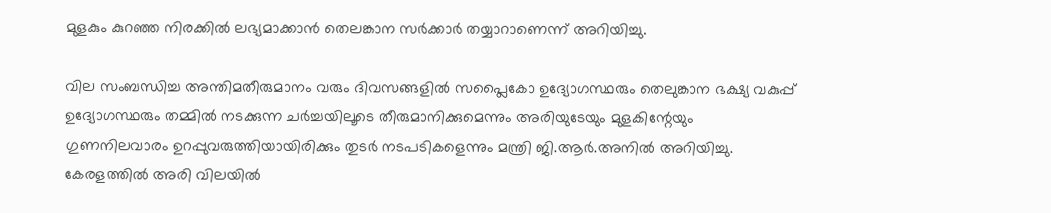മുളകും കുറഞ്ഞ നിരക്കില്‍ ലഭ്യമാക്കാന്‍ തെലങ്കാന സര്‍ക്കാര്‍ തയ്യാറാണെന്ന് അറിയിച്ചു.

വില സംബന്ധിച്ച അന്തിമതീരുമാനം വരും ദിവസങ്ങളില്‍ സപ്ലൈകോ ഉദ്യോഗസ്ഥരും തെലുങ്കാന ഭക്ഷ്യ വകുപ്പ് ഉദ്യോഗസ്ഥരും തമ്മില്‍ നടക്കുന്ന ചര്‍ച്ചയിലൂടെ തീരുമാനിക്കുമെന്നും അരിയുടേയും മുളകിന്റേയും ഗുണനിലവാരം ഉറപ്പുവരുത്തിയായിരിക്കും തുടര്‍ നടപടികളെന്നും മന്ത്രി ജി.ആര്‍.അനില്‍ അറിയിച്ചു. കേരളത്തില്‍ അരി വിലയില്‍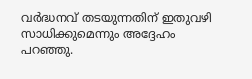വര്‍ദ്ധനവ് തടയുന്നതിന് ഇതുവഴി സാധിക്കുമെന്നും അദ്ദേഹം പറഞ്ഞു.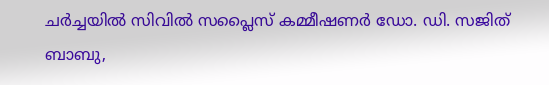ചര്‍ച്ചയില്‍ സിവില്‍ സപ്ലൈസ് കമ്മീഷണര്‍ ഡോ. ഡി. സജിത് ബാബു,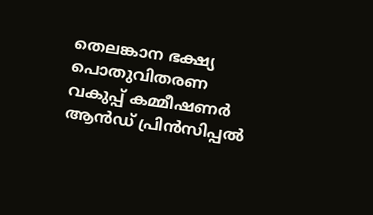തെലങ്കാന ഭക്ഷ്യ പൊതുവിതരണ വകുപ്പ് കമ്മീഷണര്‍ ആന്‍ഡ് പ്രിന്‍സിപ്പല്‍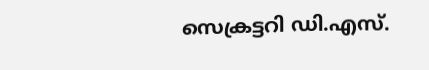സെക്രട്ടറി ഡി.എസ്.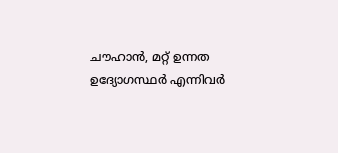ചൗഹാന്‍, മറ്റ് ഉന്നത ഉദ്യോഗസ്ഥര്‍ എന്നിവര്‍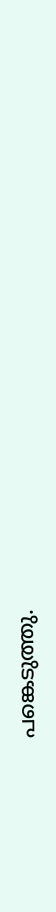പങ്കെടുത്തു.